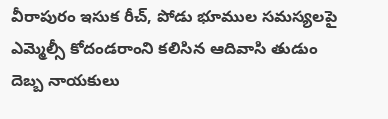వీరాపురం ఇసుక రీచ్, పోడు భూముల సమస్యలపై ఎమ్మెల్సీ కోదండరాంని కలిసిన ఆదివాసి తుడుం దెబ్బ నాయకులు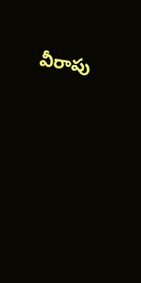వీరాపు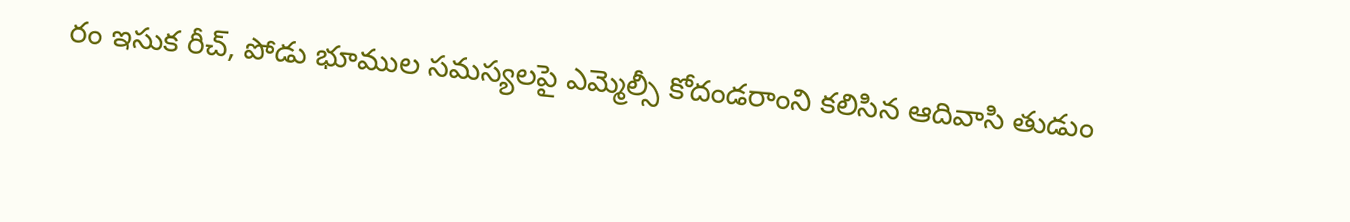రం ఇసుక రీచ్, పోడు భూముల సమస్యలపై ఎమ్మెల్సీ కోదండరాంని కలిసిన ఆదివాసి తుడుం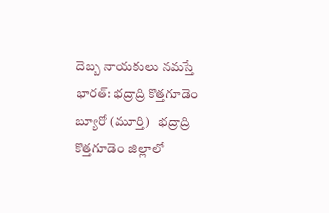దెబ్బ నాయకులు నమస్తే భారత్: భద్రాద్రి కొత్తగూడెం బ్యూరో (మూర్తి)   భద్రాద్రి కొత్తగూడెం జిల్లాలో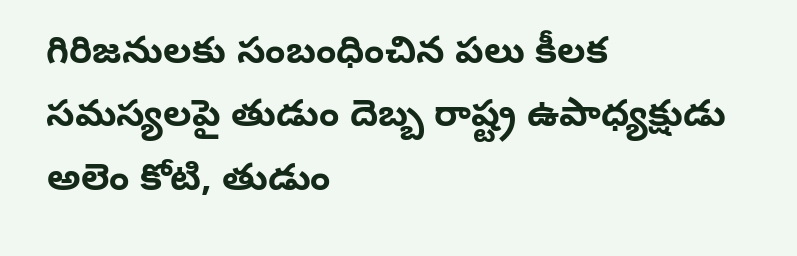గిరిజనులకు సంబంధించిన పలు కీలక సమస్యలపై తుడుం దెబ్బ రాష్ట్ర ఉపాధ్యక్షుడు అలెం కోటి, తుడుం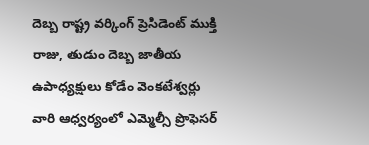దెబ్బ రాష్ట్ర వర్కింగ్ ప్రెసిడెంట్ ముక్తి రాజు, తుడుం దెబ్బ జాతీయ ఉపాధ్యక్షులు కోడేం వెంకటేశ్వర్లు వారి ఆధ్వర్యంలో ఎమ్మెల్సీ ప్రొఫెసర్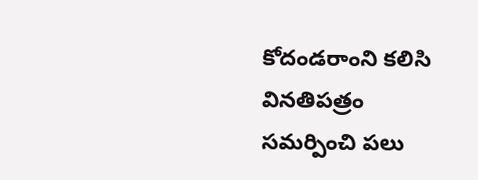కోదండరాంని కలిసి వినతిపత్రం సమర్పించి పలు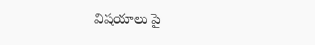విషయాలు పై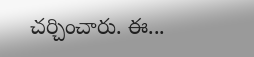చర్చించారు. ఈ...